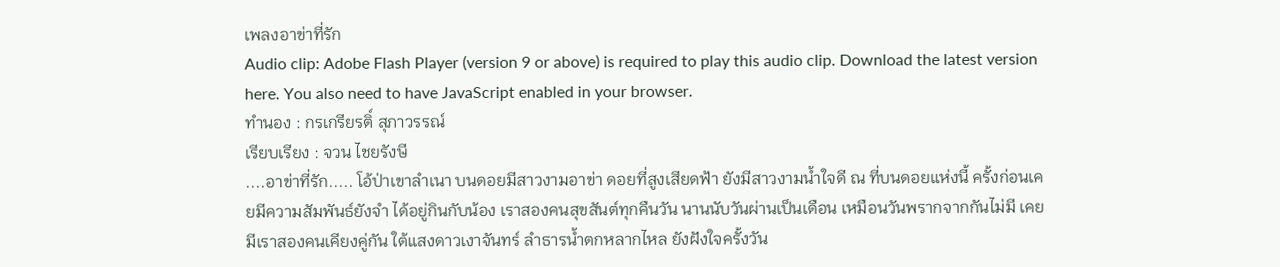เพลงอาข่าที่รัก
Audio clip: Adobe Flash Player (version 9 or above) is required to play this audio clip. Download the latest version here. You also need to have JavaScript enabled in your browser.
ทำนอง : กรเกรียรติ์ สุภาวรรณ์
เรียบเรียง : จวน ไชยรังษี
....อาข่าที่รัก..... โอ้ป่าเขาลำเนา บนดอยมีสาวงามอาข่า ดอยที่สูงเสียดฟ้า ยังมีสาวงามน้ำใจดี ณ ที่บนดอยแห่งนี้ ครั้งก่อนเคยมีความสัมพันธ์ยังจำ ได้อยู่กินกับน้อง เราสองคนสุขสันต์ทุกคืนวัน นานนับวันผ่านเป็นเดือน เหมือนวันพรากจากกันไม่มี เคยมีเราสองคนเคียงคู่กัน ใต้แสงดาวเงาจันทร์ ลำธารน้ำตกหลากไหล ยังฝังใจครั้งวัน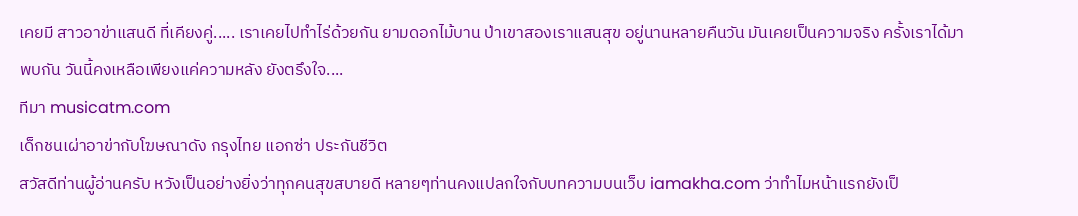เคยมี สาวอาข่าแสนดี ที่เคียงคู่..... เราเคยไปทำไร่ด้วยกัน ยามดอกไม้บาน ป่าเขาสองเราแสนสุข อยู่นานหลายคืนวัน มันเคยเป็นความจริง ครั้งเราได้มาพบกัน วันนี้คงเหลือเพียงแค่ความหลัง ยังตรึงใจ....
ทีมา musicatm.com
เด็กชนเผ่าอาข่ากับโฆษณาดัง กรุงไทย แอกซ่า ประกันชีวิต
สวัสดีท่านผู้อ่านครับ หวังเป็นอย่างยิ่งว่าทุกคนสุขสบายดี หลายๆท่านคงแปลกใจกับบทความบนเว็บ iamakha.com ว่าทำไมหน้าแรกยังเป็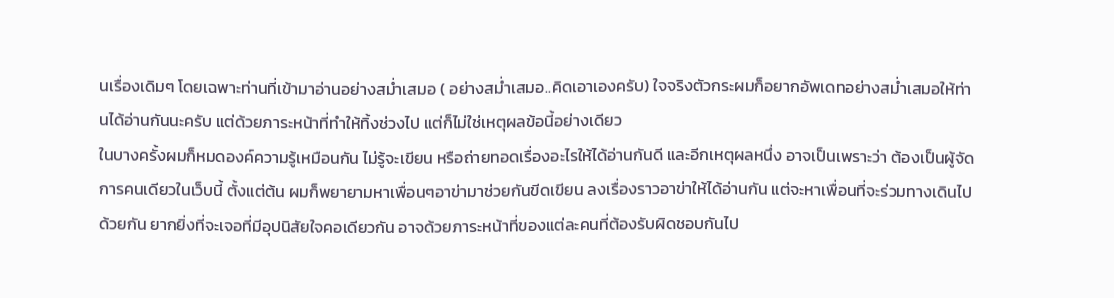นเรื่องเดิมๆ โดยเฉพาะท่านที่เข้ามาอ่านอย่างสม่ำเสมอ ( อย่างสม่ำเสมอ..คิดเอาเองครับ) ใจจริงตัวกระผมก็อยากอัพเดทอย่างสม่ำเสมอให้ท่านได้อ่านกันนะครับ แต่ด้วยภาระหน้าที่ทำให้ทิ้งช่วงไป แต่ก็ไม่ใช่เหตุผลข้อนี้อย่างเดียว
ในบางครั้งผมก็หมดองค์ความรู้เหมือนกัน ไม่รู้จะเขียน หรือถ่ายทอดเรื่องอะไรให้ได้อ่านกันดี และอีกเหตุผลหนึ่ง อาจเป็นเพราะว่า ต้องเป็นผู้จัดการคนเดียวในเว็บนี้ ตั้งแต่ต้น ผมก็พยายามหาเพื่อนๆอาข่ามาช่วยกันขีดเขียน ลงเรื่องราวอาข่าให้ได้อ่านกัน แต่จะหาเพื่อนที่จะร่วมทางเดินไปด้วยกัน ยากยิ่งที่จะเจอที่มีอุปนิสัยใจคอเดียวกัน อาจด้วยภาระหน้าที่ของแต่ละคนที่ต้องรับผิดชอบกันไป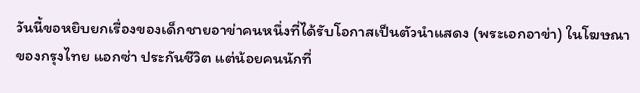วันนี้ขอหยิบยกเรื่องของเด็กชายอาข่าคนหนึ่งที่ได้รับโอกาสเป็นตัวนำแสดง (พระเอกอาข่า) ในโฆษณาของกรุงไทย แอกซ่า ประกันชีวิต แต่น้อยคนนักที่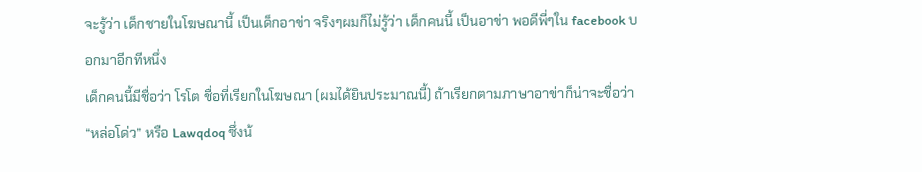จะรู้ว่า เด็กชายในโฆษณานี้ เป็นเด็กอาข่า จริงๆผมก็ไม่รู้ว่า เด็กคนนี้ เป็นอาข่า พอดีพี่ๆใน facebook บอกมาอีกทีหนึ่ง
เด็กคนนี้มีชื่อว่า โรโต ชื่อที่เรียกในโฆษณา (ผมได้ยินประมาณนี้) ถ้าเรียกตามภาษาอาข่าก็น่าจะชื่อว่า “หล่อโด่ว” หรือ Lawqdoq ซึ่งน้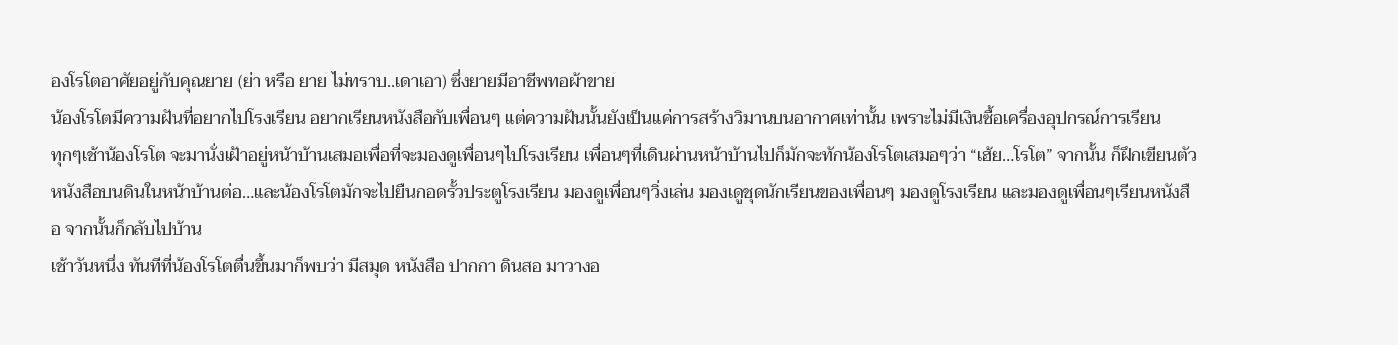องโรโตอาศัยอยู่กับคุณยาย (ย่า หรือ ยาย ไม่ทราบ..เดาเอา) ซึ่งยายมีอาชีพทอผ้าขาย
น้องโรโตมีความฝันที่อยากไปโรงเรียน อยากเรียนหนังสือกับเพื่อนๆ แต่ความฝันนั้นยังเป็นแค่การสร้างวิมานบนอากาศเท่านั้น เพราะไม่มีเงินซื้อเครื่องอุปกรณ์การเรียน
ทุกๆเช้าน้องโรโต จะมานั่งเฝ้าอยู่หน้าบ้านเสมอเพื่อที่จะมองดูเพื่อนๆไปโรงเรียน เพื่อนๆที่เดินผ่านหน้าบ้านไปก็มักจะทักน้องโรโตเสมอๆว่า “เฮ้ย…โรโต” จากนั้น ก็ฝึกเขียนตัวหนังสือบนดินในหน้าบ้านต่อ…และน้องโรโตมักจะไปยืนกอดรั้วประตูโรงเรียน มองดูเพื่อนๆวิ่งเล่น มองเดูชุดนักเรียนของเพื่อนๆ มองดูโรงเรียน และมองดูเพื่อนๆเรียนหนังสือ จากนั้นก็กลับไปบ้าน
เช้าวันหนึ่ง ทันทีที่น้องโรโตตื่นขึ้นมาก็พบว่า มีสมุด หนังสือ ปากกา ดินสอ มาวางอ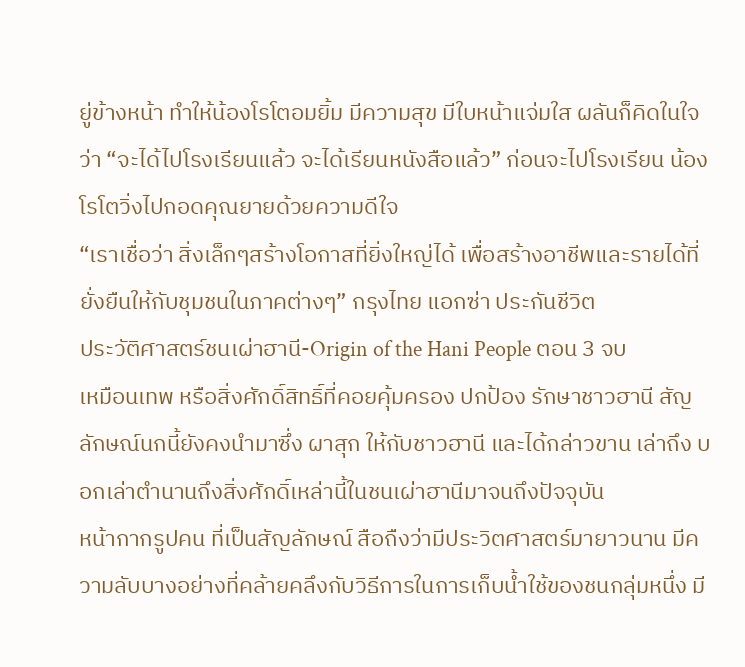ยู่ข้างหน้า ทำให้น้องโรโตอมยิ้ม มีความสุข มีใบหน้าแจ่มใส ผลันก็คิดในใจว่า “จะได้ไปโรงเรียนแล้ว จะได้เรียนหนังสือแล้ว” ก่อนจะไปโรงเรียน น้องโรโตวิ่งไปกอดคุณยายด้วยความดีใจ
“เราเชื่อว่า สิ่งเล็กๆสร้างโอกาสที่ยิ่งใหญ่ได้ เพื่อสร้างอาชีพและรายได้ที่ยั่งยืนให้กับชุมชนในภาคต่างๆ” กรุงไทย แอกซ่า ประกันชีวิต
ประวัติศาสตร์ชนเผ่าฮานี-Origin of the Hani People ตอน 3 จบ
เหมือนเทพ หรือสิ่งศักดิ์สิทธิ์ที่คอยคุ้มครอง ปกป้อง รักษาชาวฮานี สัญลักษณ์นกนี้ยังคงนำมาซึ่ง ผาสุก ให้กับชาวฮานี และได้กล่าวขาน เล่าถึง บอกเล่าตำนานถึงสิ่งศักดิ์เหล่านี้ในชนเผ่าฮานีมาจนถึงปัจจุบัน
หน้ากากรูปคน ที่เป็นสัญลักษณ์ สือถืงว่ามีประวิตศาสตร์มายาวนาน มีความลับบางอย่างที่คล้ายคลึงกับวิธีการในการเก็บน้ำใช้ของชนกลุ่มหนึ่ง มี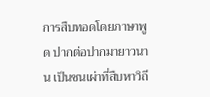การสืบทอดโดยภาษาพูด ปากต่อปากมายาวนาน เป็นชนเผ่าที่สืบหาวิถี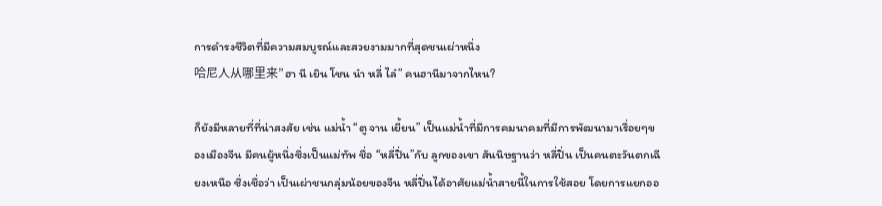การดำรงชีวิตที่มีความสมบูรณ์และสวยงามมากที่สุดชนเผ่าหนึ่ง
哈尼人从哪里来”ฮา นี เยิน โชน น๋า หลี่ ไล๋” คนฮานีมาจากไหน?

ก็ยังมีหลายที่ที่น่าสงสัย เช่น แม่น้ำ “ตู จาน เยี้ยน” เป็นแม่น้ำที่มีการคมนาคมที่มีการพัฒนามาเรื่อยๆของเมืองจีน มีคนผู้หนึ่งซึ่งเป็นแม่ทัพ ชื่อ “หลี่ปิ่น”กับ ลูกของเขา สันนิษฐานว่า หลี่ปิ่น เป็นคนตะวันตกเฉียงเหนือ ซึ่งเชื่อว่า เป็นเผ่าชนกลุ่มน้อยของจีน หลี่ปิ่นได้อาศัยแม่น้ำสายนี้ในการใช้สอย โดยการแยกออ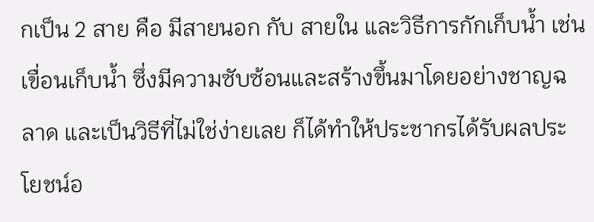กเป็น 2 สาย คือ มีสายนอก กับ สายใน และวิธีการกักเก็บน้ำ เช่น เขื่อนเก็บน้ำ ซึ่งมีความซับซ้อนและสร้างขึ้นมาโดยอย่างชาญฉลาด และเป็นวิธีที่ไม่ใช่ง่ายเลย ก็ได้ทำให้ประชากรได้รับผลประโยชน์อ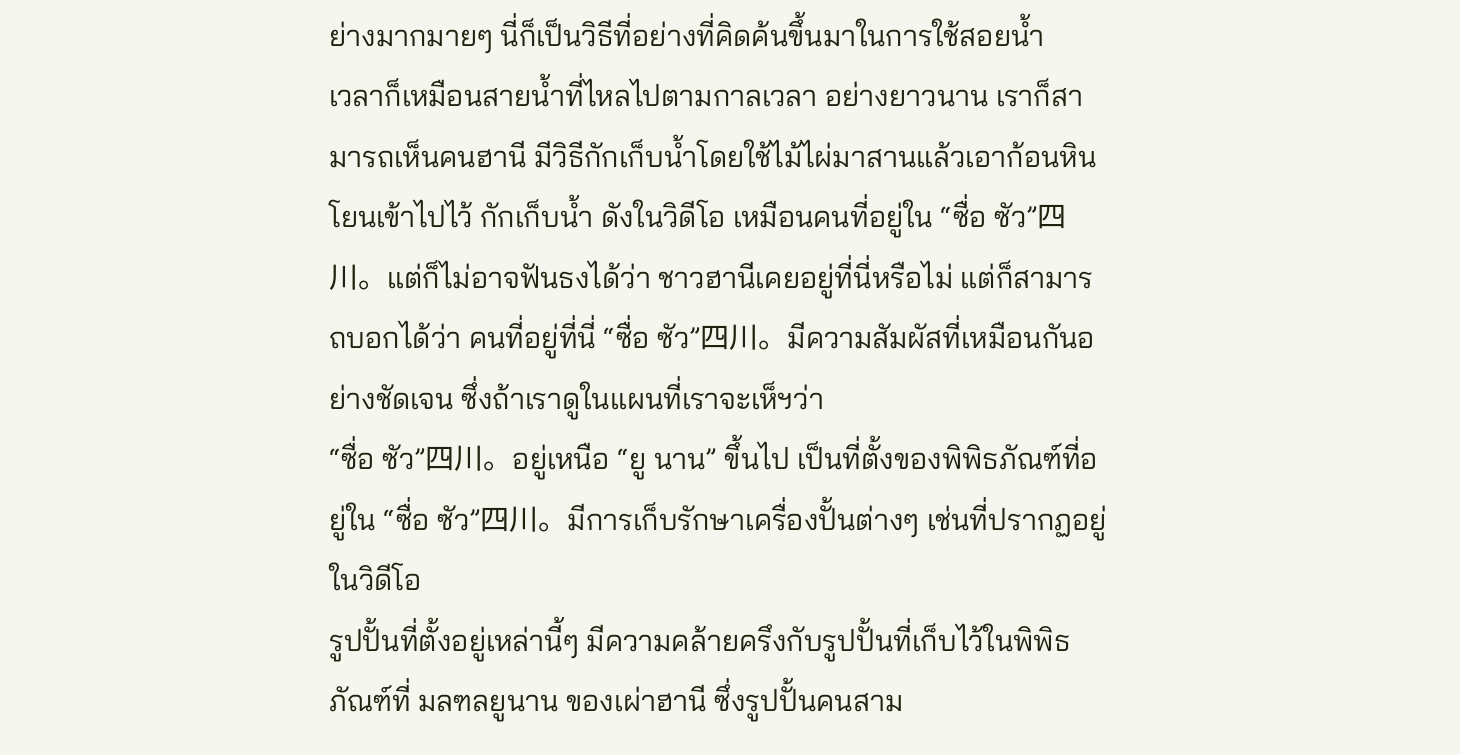ย่างมากมายๆ นี่ก็เป็นวิธีที่อย่างที่คิดค้นขึ้นมาในการใช้สอยน้ำ
เวลาก็เหมือนสายน้ำที่ไหลไปตามกาลเวลา อย่างยาวนาน เราก็สามารถเห็นคนฮานี มีวิธีกักเก็บน้ำโดยใช้ไม้ไผ่มาสานแล้วเอาก้อนหินโยนเข้าไปไว้ กักเก็บน้ำ ดังในวิดีโอ เหมือนคนที่อยู่ใน “ซื่อ ซัว”四川。แต่ก็ไม่อาจฟันธงได้ว่า ชาวฮานีเคยอยู่ที่นี่หรือไม่ แต่ก็สามารถบอกได้ว่า คนที่อยู่ที่นี่ “ซื่อ ซัว”四川。มีความสัมผัสที่เหมือนกันอย่างชัดเจน ซึ่งถ้าเราดูในแผนที่เราจะเห็ฯว่า
“ซื่อ ซัว”四川。อยู่เหนือ “ยู นาน” ขึ้นไป เป็นที่ตั้งของพิพิธภัณฑ์ที่อยู่ใน “ซื่อ ซัว”四川。มีการเก็บรักษาเครื่องปั้นต่างๆ เช่นที่ปรากฏอยู่ในวิดีโอ
รูปปั้นที่ตั้งอยู่เหล่านี้ๆ มีความคล้ายครึงกับรูปปั้นที่เก็บไว้ในพิพิธภัณฑ์ที่ มลฑลยูนาน ของเผ่าฮานี ซึ่งรูปปั้นคนสาม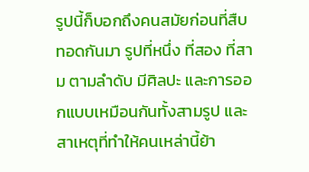รูปนี้ก็บอกถึงคนสมัยก่อนที่สืบทอดกันมา รูปที่หนึ่ง ที่สอง ที่สาม ตามลำดับ มีศิลปะ และการออกแบบเหมือนกันทั้งสามรูป และสาเหตุที่ทำให้คนเหล่านี้ย้า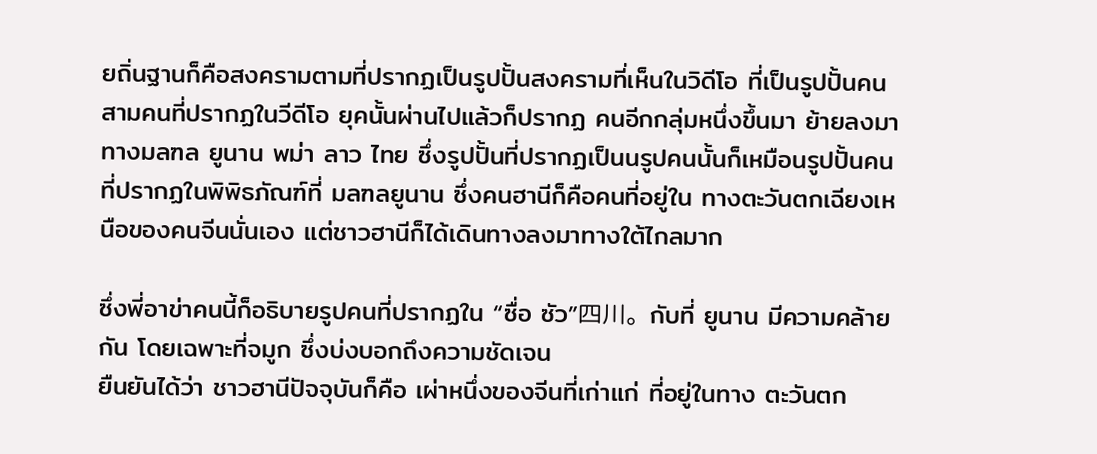ยถิ่นฐานก็คือสงครามตามที่ปรากฏเป็นรูปปั้นสงครามที่เห็นในวิดีโอ ที่เป็นรูปปั้นคน สามคนที่ปรากฏในวีดีโอ ยุคนั้นผ่านไปแล้วก็ปรากฏ คนอีกกลุ่มหนึ่งขึ้นมา ย้ายลงมา ทางมลฑล ยูนาน พม่า ลาว ไทย ซึ่งรูปปั้นที่ปรากฏเป็นนรูปคนนั้นก็เหมือนรูปปั้นคนที่ปรากฏในพิพิธภัณฑ์ที่ มลฑลยูนาน ซึ่งคนฮานีก็คือคนที่อยู่ใน ทางตะวันตกเฉียงเหนือของคนจีนนั่นเอง แต่ชาวฮานีก็ได้เดินทางลงมาทางใต้ไกลมาก

ซึ่งพี่อาข่าคนนี้ก็อธิบายรูปคนที่ปรากฏใน “ซื่อ ซัว”四川。กับที่ ยูนาน มีความคล้ายกัน โดยเฉพาะที่จมูก ซึ่งบ่งบอกถึงความชัดเจน
ยืนยันได้ว่า ชาวฮานีปัจจุบันก็คือ เผ่าหนึ่งของจีนที่เก่าแก่ ที่อยู่ในทาง ตะวันตก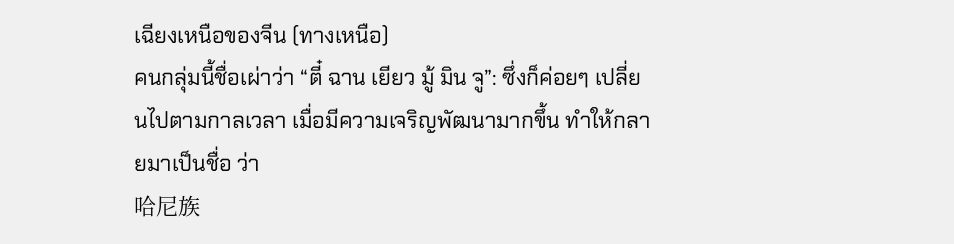เฉียงเหนือของจีน (ทางเหนือ)
คนกลุ่มนี้ชื่อเผ่าว่า “ตี๋ ฉาน เยียว มู้ มิน จู”: ซึ่งก็ค่อยๆ เปลี่ยนไปตามกาลเวลา เมื่อมีความเจริญพัฒนามากขึ้น ทำให้กลายมาเป็นชื่อ ว่า
哈尼族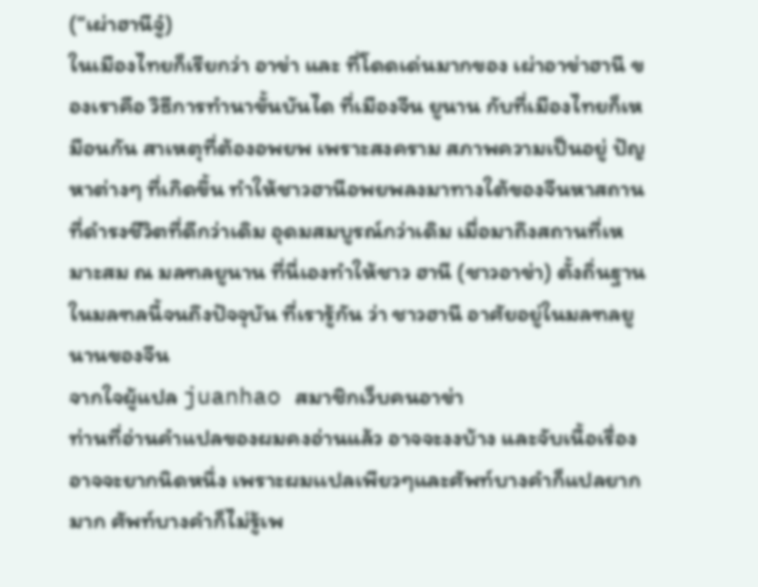(“เผ่าฮานีจู๋)
ในเมืองไทยก็เรียกว่า อาข่า และ ที่โดดเด่นมากของ เผ่าอาข่าฮานี ของเราคือ วิธีการทำนาขั้นบันได ที่เมืองจีน ยูนาน กับที่เมืองไทยก็เหมือนกัน สาเหตุที่ต้องอพยพ เพราะสงคราม สภาพความเป็นอยู่ ปัญหาต่างๆ ที่เกิดขึ้น ทำให้ชาวฮานีอพยพลงมาทางใต้ของจีนหาสถานที่ดำรงชีวิตที่ดีกว่าเดิม อุดมสมบูรณ์กว่าเดิม เมื่อมาถึงสถานที่เหมาะสม ณ มลฑลยูนาน ที่นี่เองทำให้ชาว ฮานี (ชาวอาข่า) ตั้งถิ่นฐานในมลฑลนี้จนถึงปัจจุบัน ที่เรารู้กัน ว่า ชาวฮานี อาศัยอยู่ในมลฑลยูนานของจีน
จากใจผู้แปล juanhao สมาชิกเว็บคนอาข่า
ท่านที่อ่านคำแปลของผมคงอ่านแล้ว อาจจะงงบ้าง และจับเนื้อเรื่องอาจจะยากนิดหนึ่ง เพราะผมเเปลเพียวๆและศัพท์บางคำก็แปลยากมาก ศัพท์บางคำก็ไม่รู้เพ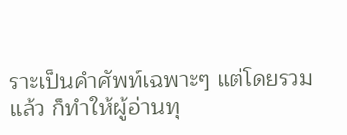ราะเป็นคำศัพท์เฉพาะๆ แต่โดยรวมแล้ว ก็ทำให้ผู้อ่านทุ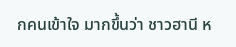กคนเข้าใจ มากขึ้นว่า ชาวฮานี ห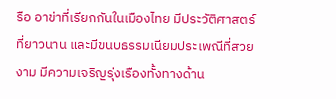รือ อาข่าที่เรียกกันในเมืองไทย มีประวัติศาสตร์ที่ยาวนาน และมีขนบธรรมเนียมประเพณีที่สวยงาม มีความเจริญรุ่งเรืองทั้งทางด้าน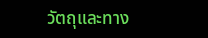วัตถุและทาง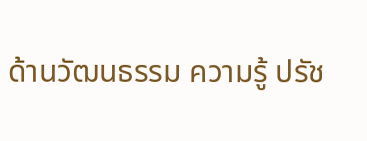ด้านวัฒนธรรม ความรู้ ปรัช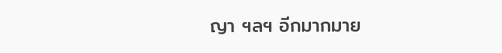ญา ฯลฯ อีกมากมาย